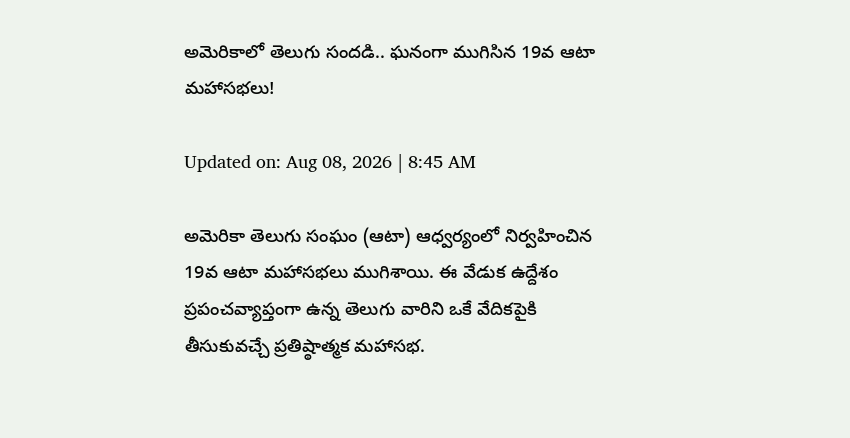అమెరికాలో తెలుగు సందడి.. ఘనంగా ముగిసిన 19వ ఆటా మహాసభలు!

Updated on: Aug 08, 2026 | 8:45 AM

అమెరికా తెలుగు సంఘం (ఆటా) ఆధ్వర్యంలో నిర్వహించిన 19వ ఆటా మహాసభలు ముగిశాయి. ఈ వేడుక ఉద్దేశం ప్రపంచవ్యాప్తంగా ఉన్న తెలుగు వారిని ఒకే వేదికపైకి తీసుకువచ్చే ప్రతిష్ఠాత్మక మహాసభ.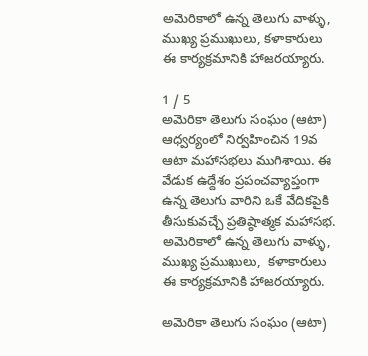అమెరికాలో ఉన్న తెలుగు వాళ్ళు, ముఖ్య ప్రముఖులు, కళాకారులు ఈ కార్యక్రమానికి హాజరయ్యారు.

1 / 5
అమెరికా తెలుగు సంఘం (ఆటా) ఆధ్వర్యంలో నిర్వహించిన 19వ ఆటా మహాసభలు ముగిశాయి. ఈ వేడుక ఉద్దేశం ప్రపంచవ్యాప్తంగా ఉన్న తెలుగు వారిని ఒకే వేదికపైకి తీసుకువచ్చే ప్రతిష్ఠాత్మక మహాసభ. అమెరికాలో ఉన్న తెలుగు వాళ్ళు, ముఖ్య ప్రముఖులు,  కళాకారులు ఈ కార్యక్రమానికి హాజరయ్యారు.

అమెరికా తెలుగు సంఘం (ఆటా)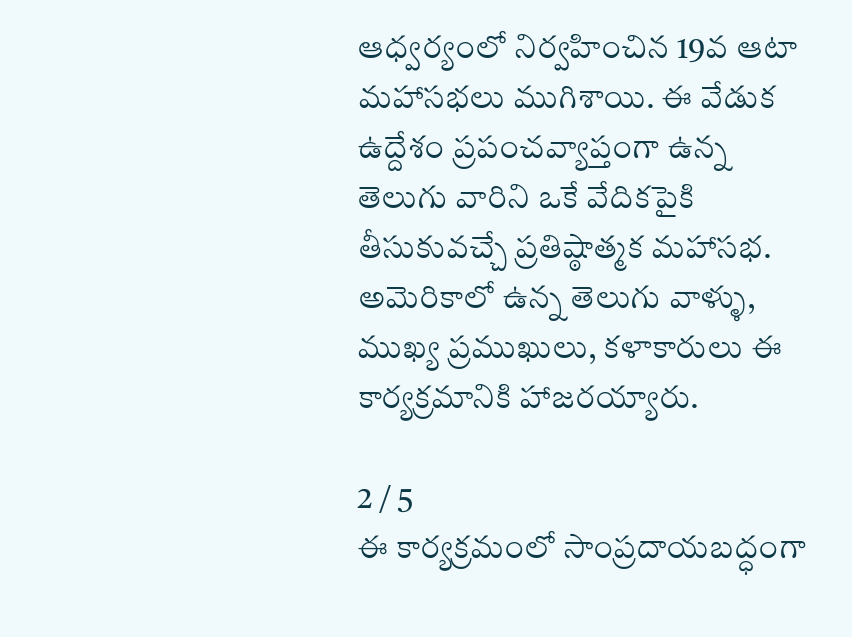ఆధ్వర్యంలో నిర్వహించిన 19వ ఆటా మహాసభలు ముగిశాయి. ఈ వేడుక ఉద్దేశం ప్రపంచవ్యాప్తంగా ఉన్న తెలుగు వారిని ఒకే వేదికపైకి తీసుకువచ్చే ప్రతిష్ఠాత్మక మహాసభ. అమెరికాలో ఉన్న తెలుగు వాళ్ళు, ముఖ్య ప్రముఖులు, కళాకారులు ఈ కార్యక్రమానికి హాజరయ్యారు.

2 / 5
ఈ కార్యక్రమంలో సాంప్రదాయబద్ధంగా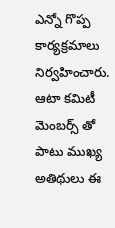ఎన్నో గొప్ప కార్యక్రమాలు నిర్వహించారు. ఆటా కమిటీ మెంబర్స్ తో పాటు ముఖ్య అతిథులు ఈ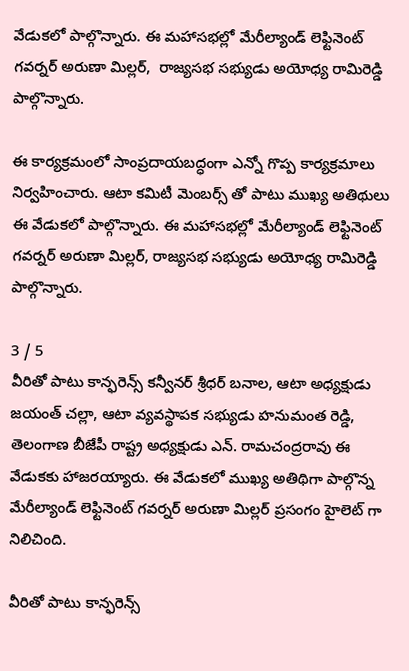వేడుకలో పాల్గొన్నారు. ఈ మహాసభల్లో మేరీల్యాండ్ లెఫ్టినెంట్ గవర్నర్ అరుణా మిల్లర్,  రాజ్యసభ సభ్యుడు అయోధ్య రామిరెడ్డి పాల్గొన్నారు.

ఈ కార్యక్రమంలో సాంప్రదాయబద్ధంగా ఎన్నో గొప్ప కార్యక్రమాలు నిర్వహించారు. ఆటా కమిటీ మెంబర్స్ తో పాటు ముఖ్య అతిథులు ఈ వేడుకలో పాల్గొన్నారు. ఈ మహాసభల్లో మేరీల్యాండ్ లెఫ్టినెంట్ గవర్నర్ అరుణా మిల్లర్, రాజ్యసభ సభ్యుడు అయోధ్య రామిరెడ్డి పాల్గొన్నారు.

3 / 5
వీరితో పాటు కాన్ఫరెన్స్ కన్వీనర్ శ్రీధర్ బనాల, ఆటా అధ్యక్షుడు జయంత్ చల్లా, ఆటా వ్యవస్థాపక సభ్యుడు హనుమంత రెడ్డి, తెలంగాణ బీజేపీ రాష్ట్ర అధ్యక్షుడు ఎన్. రామచంద్రరావు ఈ వేడుకకు హాజరయ్యారు. ఈ వేడుకలో ముఖ్య అతిథిగా పాల్గొన్న మేరీల్యాండ్ లెఫ్టినెంట్ గవర్నర్ అరుణా మిల్లర్ ప్రసంగం హైలెట్ గా నిలిచింది.

వీరితో పాటు కాన్ఫరెన్స్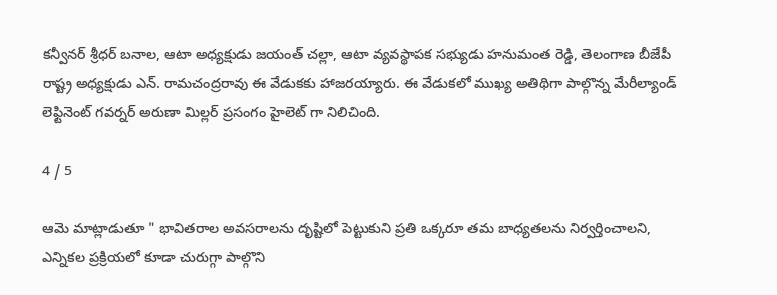కన్వీనర్ శ్రీధర్ బనాల, ఆటా అధ్యక్షుడు జయంత్ చల్లా, ఆటా వ్యవస్థాపక సభ్యుడు హనుమంత రెడ్డి, తెలంగాణ బీజేపీ రాష్ట్ర అధ్యక్షుడు ఎన్. రామచంద్రరావు ఈ వేడుకకు హాజరయ్యారు. ఈ వేడుకలో ముఖ్య అతిథిగా పాల్గొన్న మేరీల్యాండ్ లెఫ్టినెంట్ గవర్నర్ అరుణా మిల్లర్ ప్రసంగం హైలెట్ గా నిలిచింది.

4 / 5

ఆమె మాట్లాడుతూ " భావితరాల అవసరాలను దృష్టిలో పెట్టుకుని ప్రతి ఒక్కరూ తమ బాధ్యతలను నిర్వర్తించాలని, ఎన్నికల ప్రక్రియలో కూడా చురుగ్గా పాల్గొని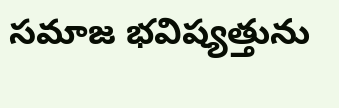సమాజ భవిష్యత్తును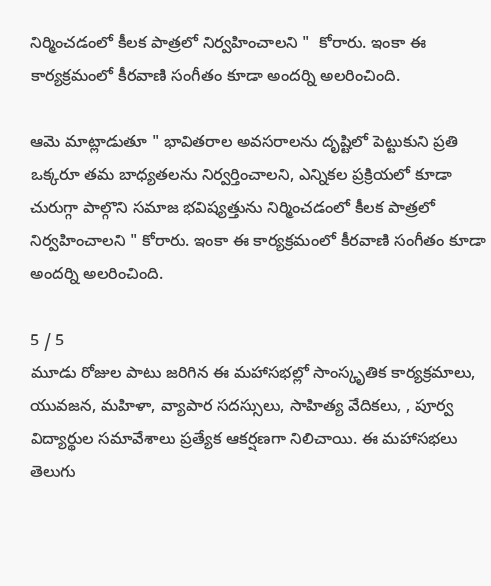నిర్మించడంలో కీలక పాత్రలో నిర్వహించాలని "  కోరారు. ఇంకా ఈ కార్యక్రమంలో కీరవాణి సంగీతం కూడా అందర్ని అలరించింది.

ఆమె మాట్లాడుతూ " భావితరాల అవసరాలను దృష్టిలో పెట్టుకుని ప్రతి ఒక్కరూ తమ బాధ్యతలను నిర్వర్తించాలని, ఎన్నికల ప్రక్రియలో కూడా చురుగ్గా పాల్గొని సమాజ భవిష్యత్తును నిర్మించడంలో కీలక పాత్రలో నిర్వహించాలని " కోరారు. ఇంకా ఈ కార్యక్రమంలో కీరవాణి సంగీతం కూడా అందర్ని అలరించింది.

5 / 5
మూడు రోజుల పాటు జరిగిన ఈ మహాసభల్లో సాంస్కృతిక కార్యక్రమాలు, యువజన, మహిళా, వ్యాపార సదస్సులు, సాహిత్య వేదికలు, , పూర్వ విద్యార్థుల సమావేశాలు ప్రత్యేక ఆకర్షణగా నిలిచాయి. ఈ మహాసభలు తెలుగు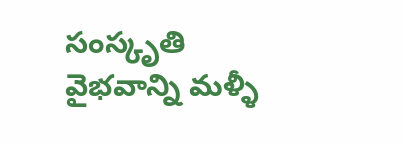సంస్కృతి వైభవాన్ని మళ్ళీ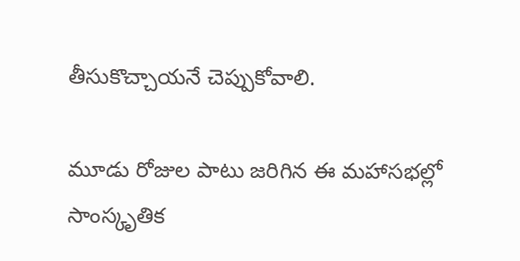తీసుకొచ్చాయనే చెప్పుకోవాలి.

మూడు రోజుల పాటు జరిగిన ఈ మహాసభల్లో సాంస్కృతిక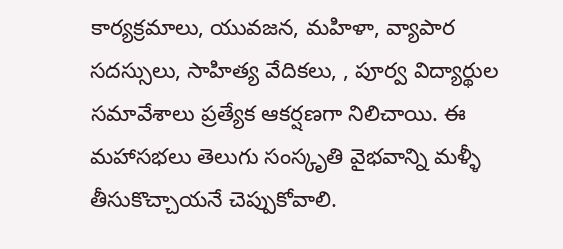కార్యక్రమాలు, యువజన, మహిళా, వ్యాపార సదస్సులు, సాహిత్య వేదికలు, , పూర్వ విద్యార్థుల సమావేశాలు ప్రత్యేక ఆకర్షణగా నిలిచాయి. ఈ మహాసభలు తెలుగు సంస్కృతి వైభవాన్ని మళ్ళీ తీసుకొచ్చాయనే చెప్పుకోవాలి.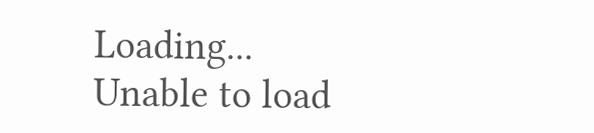Loading...
Unable to load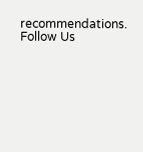recommendations.
Follow Us